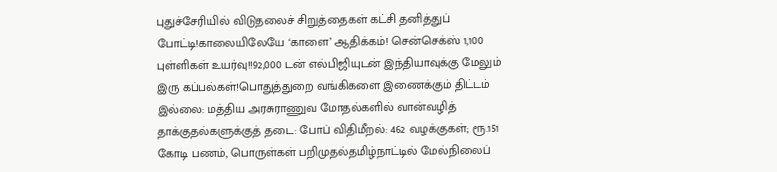புதுச்சேரியில் விடுதலைச் சிறுத்தைகள் கட்சி தனித்துப் போட்டி!காலையிலேயே ‘காளை’ ஆதிக்கம்! சென்செக்ஸ் 1,100 புள்ளிகள் உயர்வு!!92,000 டன் எல்பிஜியுடன் இந்தியாவுக்கு மேலும் இரு கப்பல்கள்!பொதுத்துறை வங்கிகளை இணைக்கும் திட்டம் இல்லை: மத்திய அரசுராணுவ மோதல்களில் வான்வழித் தாக்குதல்களுக்குத் தடை: போப் விதிமீறல்: 462 வழக்குகள்; ரூ.151 கோடி பணம், பொருள்கள் பறிமுதல்தமிழ்நாட்டில் மேல்நிலைப்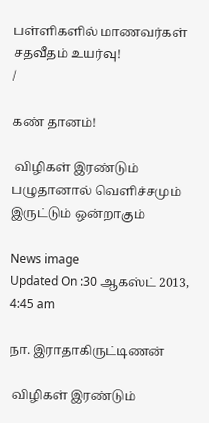பள்ளிகளில் மாணவர்கள் சதவீதம் உயர்வு!
/

கண் தானம்!

 விழிகள் இரண்டும் பழுதானால் வெளிச்சமும் இருட்டும் ஒன்றாகும்

News image
Updated On :30 ஆகஸ்ட் 2013, 4:45 am

நா. இராதாகிருட்டிணன்

 விழிகள் இரண்டும்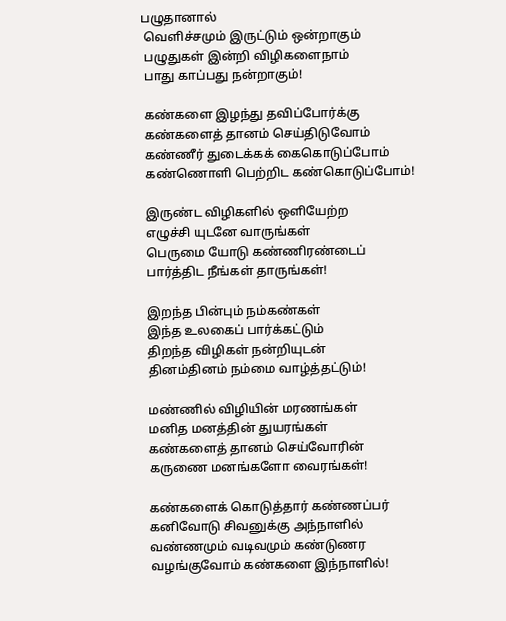பழுதானால்
 வெளிச்சமும் இருட்டும் ஒன்றாகும்
 பழுதுகள் இன்றி விழிகளைநாம்
 பாது காப்பது நன்றாகும்!

 கண்களை இழந்து தவிப்போர்க்கு
 கண்களைத் தானம் செய்திடுவோம்
 கண்ணீர் துடைக்கக் கைகொடுப்போம்
 கண்ணொளி பெற்றிட கண்கொடுப்போம்!

 இருண்ட விழிகளில் ஒளியேற்ற
 எழுச்சி யுடனே வாருங்கள்
 பெருமை யோடு கண்ணிரண்டைப்
 பார்த்திட நீங்கள் தாருங்கள்!

 இறந்த பின்பும் நம்கண்கள்
 இந்த உலகைப் பார்க்கட்டும்
 திறந்த விழிகள் நன்றியுடன்
 தினம்தினம் நம்மை வாழ்த்தட்டும்!

 மண்ணில் விழியின் மரணங்கள்
 மனித மனத்தின் துயரங்கள்
 கண்களைத் தானம் செய்வோரின்
 கருணை மனங்களோ வைரங்கள்!

 கண்களைக் கொடுத்தார் கண்ணப்பர்
 கனிவோடு சிவனுக்கு அந்நாளில்
 வண்ணமும் வடிவமும் கண்டுணர
 வழங்குவோம் கண்களை இந்நாளில்!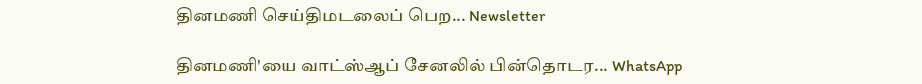தினமணி செய்திமடலைப் பெற... Newsletter

தினமணி'யை வாட்ஸ்ஆப் சேனலில் பின்தொடர... WhatsApp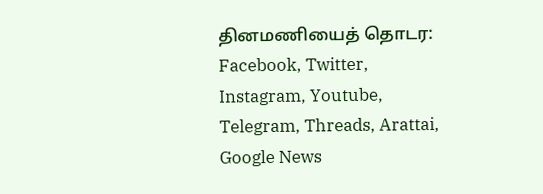தினமணியைத் தொடர: Facebook, Twitter, Instagram, Youtube, Telegram, Threads, Arattai, Google News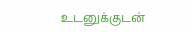உடனுக்குடன்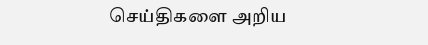செய்திகளை அறிய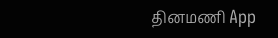தினமணி App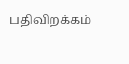பதிவிறக்கம்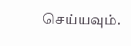செய்யவும்.